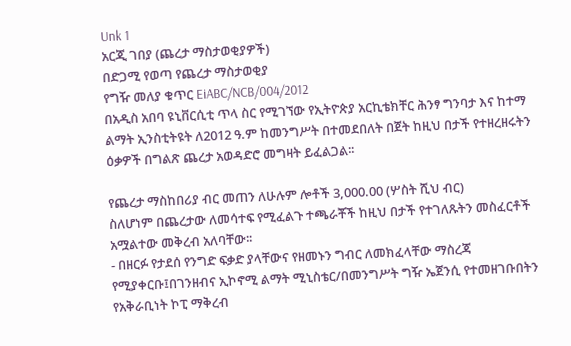Unk 1
አርጂ ገበያ (ጨረታ ማስታወቂያዎች)
በድጋሚ የወጣ የጨረታ ማስታወቂያ
የግዥ መለያ ቁጥር EiABC/NCB/004/2012
በአዲስ አበባ ዩኒቨርሲቲ ጥላ ስር የሚገኘው የኢትዮጵያ አርኪቴክቸር ሕንፃ ግንባታ እና ከተማ ልማት ኢንስቲትዩት ለ2012 ዓ.ም ከመንግሥት በተመደበለት በጀት ከዚህ በታች የተዘረዘሩትን ዕቃዎች በግልጽ ጨረታ አወዳድሮ መግዛት ይፈልጋል፡፡

የጨረታ ማስከበሪያ ብር መጠን ለሁሉም ሎቶች 3,000.00 (ሦስት ሺህ ብር)
ስለሆነም በጨረታው ለመሳተፍ የሚፈልጉ ተጫራቾች ከዚህ በታች የተገለጹትን መስፈርቶች አሟልተው መቅረብ አለባቸው፡፡
- በዘርፉ የታደሰ የንግድ ፍቃድ ያላቸውና የዘመኑን ግብር ለመክፈላቸው ማስረጃ የሚያቀርቡ፤በገንዘብና ኢኮኖሚ ልማት ሚኒስቴር/በመንግሥት ግዥ ኤጀንሲ የተመዘገቡበትን የአቅራቢነት ኮፒ ማቅረብ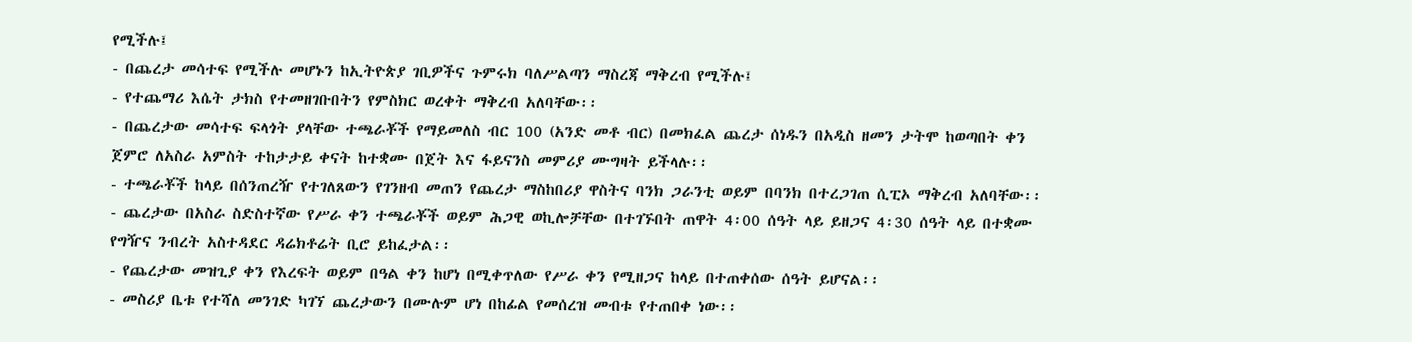የሚችሉ፤
- በጨረታ መሳተፍ የሚችሉ መሆኑን ከኢትዮጵያ ገቢዎችና ጉምሩክ ባለሥልጣን ማስረጃ ማቅረብ የሚችሉ፤
- የተጨማሪ እሴት ታክስ የተመዘገቡበትን የምስክር ወረቀት ማቅረብ አለባቸው፡፡
- በጨረታው መሳተፍ ፍላጎት ያላቸው ተጫራቾች የማይመለስ ብር 100 (አንድ መቶ ብር) በመክፈል ጨረታ ሰነዱን በአዲስ ዘመን ታትሞ ከወጣበት ቀን ጀምሮ ለአስራ አምስት ተከታታይ ቀናት ከተቋሙ በጀት እና ፋይናንስ መምሪያ ሙግዛት ይችላሉ፡፡
- ተጫራቾች ከላይ በሰንጠረዥ የተገለጸውን የገንዘብ መጠን የጨረታ ማስከበሪያ ዋስትና ባንክ ጋራንቲ ወይም በባንክ በተረጋገጠ ሲፒኦ ማቅረብ አለባቸው፡፡
- ጨረታው በአስራ ስድስተኛው የሥራ ቀን ተጫራቾች ወይም ሕጋዊ ወኪሎቻቸው በተገኙበት ጠዋት 4፡00 ሰዓት ላይ ይዘጋና 4፡30 ሰዓት ላይ በተቋሙ የግዥና ንብረት አስተዳደር ዳሬክቶሬት ቢሮ ይከፈታል፡፡
- የጨረታው መዝጊያ ቀን የእረፍት ወይም በዓል ቀን ከሆነ በሚቀጥለው የሥራ ቀን የሚዘጋና ከላይ በተጠቀሰው ሰዓት ይሆናል፡፡
- መስሪያ ቤቱ የተሻለ መንገድ ካገኘ ጨረታውን በሙሉም ሆነ በከፊል የመሰረዝ መብቱ የተጠበቀ ነው፡፡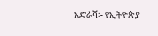አድራሻ፡- የኢትዮጵያ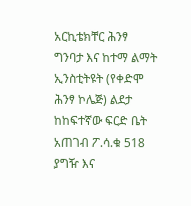አርኪቴክቸር ሕንፃ ግንባታ እና ከተማ ልማት ኢንስቲትዩት (የቀድሞ ሕንፃ ኮሌጅ) ልደታ ከከፍተኛው ፍርድ ቤት አጠገብ ፖ.ሳ.ቁ 518 ያግዥ እና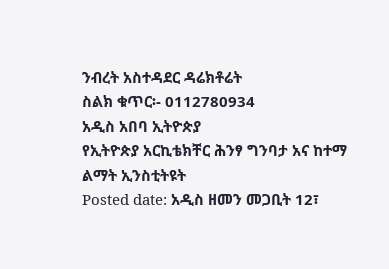ንብረት አስተዳደር ዳሬክቶሬት
ስልክ ቁጥር፡- 0112780934
አዲስ አበባ ኢትዮጵያ
የኢትዮጵያ አርኪቴክቸር ሕንፃ ግንባታ አና ከተማ ልማት ኢንስቲትዩት
Posted date: አዲስ ዘመን መጋቢት 12፣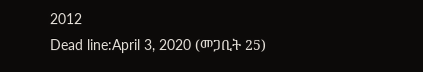2012
Dead line:April 3, 2020 (መጋቢት 25)